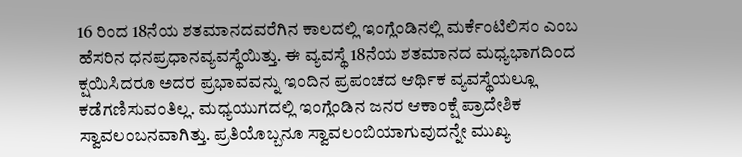16 ರಿಂದ 18ನೆಯ ಶತಮಾನದವರೆಗಿನ ಕಾಲದಲ್ಲಿ ಇಂಗ್ಲೆಂಡಿನಲ್ಲಿ ಮರ್ಕೆಂಟಿಲಿಸಂ ಎಂಬ ಹೆಸರಿನ ಧನಪ್ರಧಾನವ್ಯವಸ್ಥೆಯಿತ್ತು. ಈ ವ್ಯವಸ್ಥೆ 18ನೆಯ ಶತಮಾನದ ಮಧ್ಯಭಾಗದಿಂದ ಕ್ಷಯಿಸಿದರೂ ಅದರ ಪ್ರಭಾವವನ್ನು ಇಂದಿನ ಪ್ರಪಂಚದ ಆರ್ಥಿಕ ವ್ಯವಸ್ಥೆಯಲ್ಲೂ ಕಡೆಗಣಿಸುವಂತಿಲ್ಲ. ಮಧ್ಯಯುಗದಲ್ಲಿ ಇಂಗ್ಲೆಂಡಿನ ಜನರ ಆಕಾಂಕ್ಷೆ ಪ್ರಾದೇಶಿಕ ಸ್ವಾವಲಂಬನವಾಗಿತ್ತು. ಪ್ರತಿಯೊಬ್ಬನೂ ಸ್ವಾವಲಂಬಿಯಾಗುವುದನ್ನೇ ಮುಖ್ಯ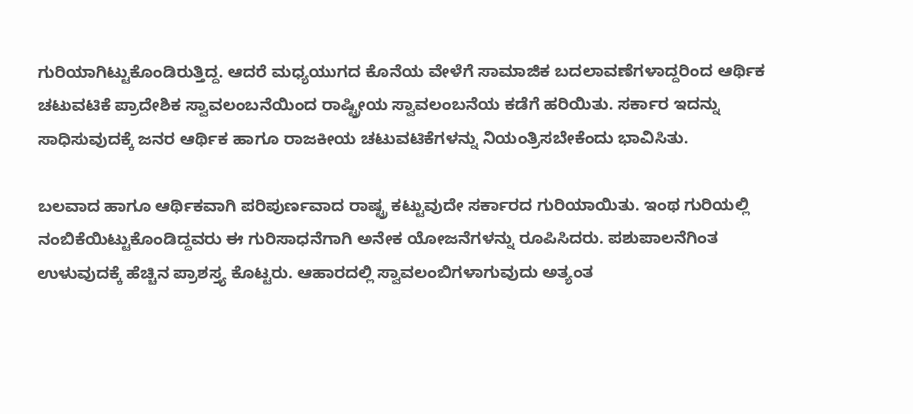ಗುರಿಯಾಗಿಟ್ಟುಕೊಂಡಿರುತ್ತಿದ್ದ. ಆದರೆ ಮಧ್ಯಯುಗದ ಕೊನೆಯ ವೇಳೆಗೆ ಸಾಮಾಜಿಕ ಬದಲಾವಣೆಗಳಾದ್ದರಿಂದ ಆರ್ಥಿಕ ಚಟುವಟಿಕೆ ಪ್ರಾದೇಶಿಕ ಸ್ವಾವಲಂಬನೆಯಿಂದ ರಾಷ್ಟ್ರೀಯ ಸ್ವಾವಲಂಬನೆಯ ಕಡೆಗೆ ಹರಿಯಿತು. ಸರ್ಕಾರ ಇದನ್ನು ಸಾಧಿಸುವುದಕ್ಕೆ ಜನರ ಆರ್ಥಿಕ ಹಾಗೂ ರಾಜಕೀಯ ಚಟುವಟಿಕೆಗಳನ್ನು ನಿಯಂತ್ರಿಸಬೇಕೆಂದು ಭಾವಿಸಿತು.

ಬಲವಾದ ಹಾಗೂ ಆರ್ಥಿಕವಾಗಿ ಪರಿಪುರ್ಣವಾದ ರಾಷ್ಟ್ರ ಕಟ್ಟುವುದೇ ಸರ್ಕಾರದ ಗುರಿಯಾಯಿತು. ಇಂಥ ಗುರಿಯಲ್ಲಿ ನಂಬಿಕೆಯಿಟ್ಟುಕೊಂಡಿದ್ದವರು ಈ ಗುರಿಸಾಧನೆಗಾಗಿ ಅನೇಕ ಯೋಜನೆಗಳನ್ನು ರೂಪಿಸಿದರು. ಪಶುಪಾಲನೆಗಿಂತ ಉಳುವುದಕ್ಕೆ ಹೆಚ್ಚಿನ ಪ್ರಾಶಸ್ತ್ಯ ಕೊಟ್ಟರು. ಆಹಾರದಲ್ಲಿ ಸ್ವಾವಲಂಬಿಗಳಾಗುವುದು ಅತ್ಯಂತ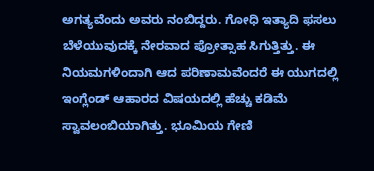ಅಗತ್ಯವೆಂದು ಅವರು ನಂಬಿದ್ದರು. ಗೋಧಿ ಇತ್ಯಾದಿ ಫಸಲು ಬೆಳೆಯುವುದಕ್ಕೆ ನೇರವಾದ ಪ್ರೋತ್ಸಾಹ ಸಿಗುತ್ತಿತ್ತು. ಈ ನಿಯಮಗಳಿಂದಾಗಿ ಆದ ಪರಿಣಾಮವೆಂದರೆ ಈ ಯುಗದಲ್ಲಿ ಇಂಗ್ಲೆಂಡ್ ಆಹಾರದ ವಿಷಯದಲ್ಲಿ ಹೆಚ್ಚು ಕಡಿಮೆ ಸ್ವಾವಲಂಬಿಯಾಗಿತ್ತು. ಭೂಮಿಯ ಗೇಣಿ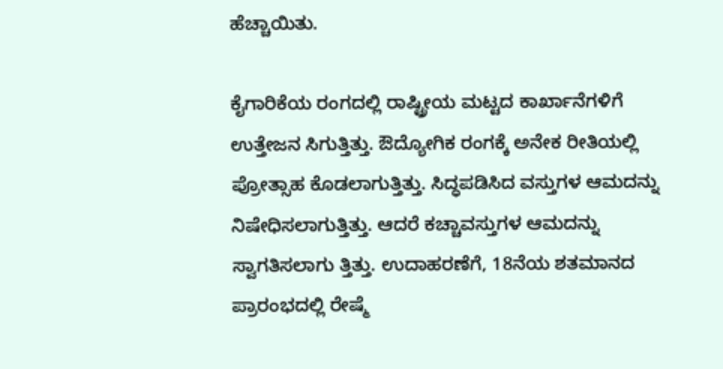ಹೆಚ್ಚಾಯಿತು.

ಕೈಗಾರಿಕೆಯ ರಂಗದಲ್ಲಿ ರಾಷ್ಟ್ರೀಯ ಮಟ್ಟದ ಕಾರ್ಖಾನೆಗಳಿಗೆ ಉತ್ತೇಜನ ಸಿಗುತ್ತಿತ್ತು. ಔದ್ಯೋಗಿಕ ರಂಗಕ್ಕೆ ಅನೇಕ ರೀತಿಯಲ್ಲಿ ಪ್ರೋತ್ಸಾಹ ಕೊಡಲಾಗುತ್ತಿತ್ತು. ಸಿದ್ಧಪಡಿಸಿದ ವಸ್ತುಗಳ ಆಮದನ್ನು ನಿಷೇಧಿಸಲಾಗುತ್ತಿತ್ತು. ಆದರೆ ಕಚ್ಚಾವಸ್ತುಗಳ ಆಮದನ್ನು ಸ್ವಾಗತಿಸಲಾಗು ತ್ತಿತ್ತು. ಉದಾಹರಣೆಗೆ, 18ನೆಯ ಶತಮಾನದ ಪ್ರಾರಂಭದಲ್ಲಿ ರೇಷ್ಮೆ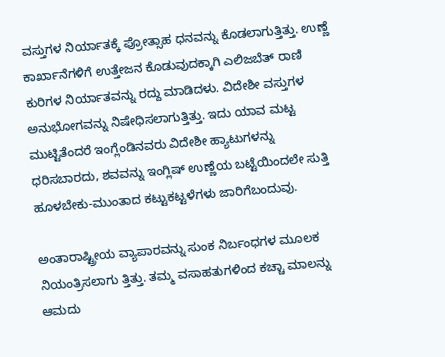ವಸ್ತುಗಳ ನಿರ್ಯಾತಕ್ಕೆ ಪ್ರೋತ್ಸಾಹ ಧನವನ್ನು ಕೊಡಲಾಗುತ್ತಿತ್ತು. ಉಣ್ಣೆ ಕಾರ್ಖಾನೆಗಳಿಗೆ ಉತ್ತೇಜನ ಕೊಡುವುದಕ್ಕಾಗಿ ಎಲಿಜಬೆತ್ ರಾಣಿ ಕುರಿಗಳ ನಿರ್ಯಾತವನ್ನು ರದ್ದು ಮಾಡಿದಳು. ವಿದೇಶೀ ವಸ್ತುಗಳ ಅನುಭೋಗವನ್ನು ನಿಷೇಧಿಸಲಾಗುತ್ತಿತ್ತು. ಇದು ಯಾವ ಮಟ್ಟ ಮುಟ್ಟಿತೆಂದರೆ ಇಂಗ್ಲೆಂಡಿನವರು ವಿದೇಶೀ ಹ್ಯಾಟುಗಳನ್ನು ಧರಿಸಬಾರದು, ಶವವನ್ನು ಇಂಗ್ಲಿಷ್ ಉಣ್ಣೆಯ ಬಟ್ಟೆಯಿಂದಲೇ ಸುತ್ತಿ ಹೂಳಬೇಕು-ಮುಂತಾದ ಕಟ್ಟುಕಟ್ಟಳೆಗಳು ಜಾರಿಗೆಬಂದುವು.

ಅಂತಾರಾಷ್ಟ್ರೀಯ ವ್ಯಾಪಾರವನ್ನು ಸುಂಕ ನಿರ್ಬಂಧಗಳ ಮೂಲಕ ನಿಯಂತ್ರಿಸಲಾಗು ತ್ತಿತ್ತು. ತಮ್ಮ ವಸಾಹತುಗಳಿಂದ ಕಚ್ಚಾ ಮಾಲನ್ನು ಆಮದು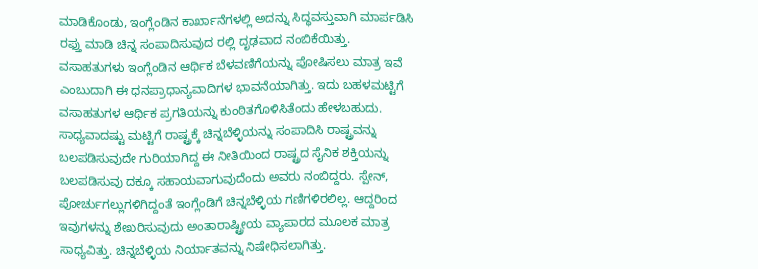ಮಾಡಿಕೊಂಡು, ಇಂಗ್ಲೆಂಡಿನ ಕಾರ್ಖಾನೆಗಳಲ್ಲಿ ಅದನ್ನು ಸಿದ್ಧವಸ್ತುವಾಗಿ ಮಾರ್ಪಡಿಸಿ ರಫ್ತು ಮಾಡಿ ಚಿನ್ನ ಸಂಪಾದಿಸುವುದ ರಲ್ಲಿ ದೃಢವಾದ ನಂಬಿಕೆಯಿತ್ತು. ವಸಾಹತುಗಳು ಇಂಗ್ಲೆಂಡಿನ ಆರ್ಥಿಕ ಬೆಳವಣಿಗೆಯನ್ನು ಪೋಷಿಸಲು ಮಾತ್ರ ಇವೆ ಎಂಬುದಾಗಿ ಈ ಧನಪ್ರಾಧಾನ್ಯವಾದಿಗಳ ಭಾವನೆಯಾಗಿತ್ತು. ಇದು ಬಹಳಮಟ್ಟಿಗೆ ವಸಾಹತುಗಳ ಆರ್ಥಿಕ ಪ್ರಗತಿಯನ್ನು ಕುಂಠಿತಗೊಳಿಸಿತೆಂದು ಹೇಳಬಹುದು. ಸಾಧ್ಯವಾದಷ್ಟು ಮಟ್ಟಿಗೆ ರಾಷ್ಟ್ರಕ್ಕೆ ಚಿನ್ನಬೆಳ್ಳಿಯನ್ನು ಸಂಪಾದಿಸಿ ರಾಷ್ಟ್ರವನ್ನು ಬಲಪಡಿಸುವುದೇ ಗುರಿಯಾಗಿದ್ದ ಈ ನೀತಿಯಿಂದ ರಾಷ್ಟ್ರದ ಸೈನಿಕ ಶಕ್ತಿಯನ್ನು ಬಲಪಡಿಸುವು ದಕ್ಕೂ ಸಹಾಯವಾಗುವುದೆಂದು ಅವರು ನಂಬಿದ್ದರು. ಸ್ಪೇನ್, ಪೋರ್ಚುಗಲ್ಲುಗಳಿಗಿದ್ದಂತೆ ಇಂಗ್ಲೆಂಡಿಗೆ ಚಿನ್ನಬೆಳ್ಳಿಯ ಗಣಿಗಳಿರಲಿಲ್ಲ. ಆದ್ದರಿಂದ ಇವುಗಳನ್ನು ಶೇಖರಿಸುವುದು ಅಂತಾರಾಷ್ಟ್ರೀಯ ವ್ಯಾಪಾರದ ಮೂಲಕ ಮಾತ್ರ ಸಾಧ್ಯವಿತ್ತು. ಚಿನ್ನಬೆಳ್ಳಿಯ ನಿರ್ಯಾತವನ್ನು ನಿಷೇಧಿಸಲಾಗಿತ್ತು.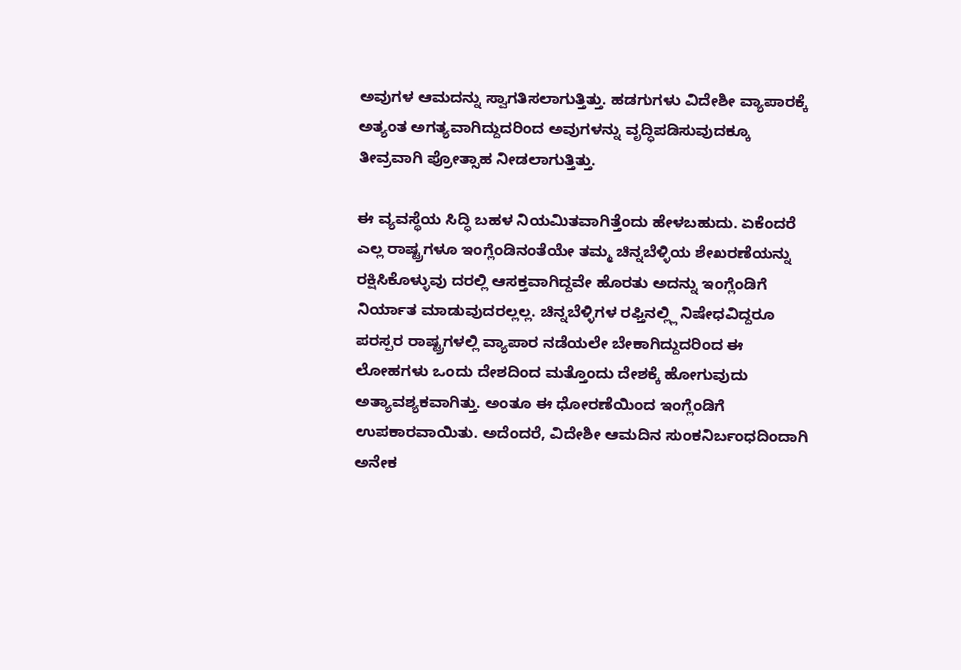ಅವುಗಳ ಆಮದನ್ನು ಸ್ವಾಗತಿಸಲಾಗುತ್ತಿತ್ತು. ಹಡಗುಗಳು ವಿದೇಶೀ ವ್ಯಾಪಾರಕ್ಕೆ ಅತ್ಯಂತ ಅಗತ್ಯವಾಗಿದ್ದುದರಿಂದ ಅವುಗಳನ್ನು ವೃದ್ಧಿಪಡಿಸುವುದಕ್ಕೂ ತೀವ್ರವಾಗಿ ಪ್ರೋತ್ಸಾಹ ನೀಡಲಾಗುತ್ತಿತ್ತು.

ಈ ವ್ಯವಸ್ಥೆಯ ಸಿದ್ಧಿ ಬಹಳ ನಿಯಮಿತವಾಗಿತ್ತೆಂದು ಹೇಳಬಹುದು. ಏಕೆಂದರೆ ಎಲ್ಲ ರಾಷ್ಟ್ರಗಳೂ ಇಂಗ್ಲೆಂಡಿನಂತೆಯೇ ತಮ್ಮ ಚಿನ್ನಬೆಳ್ಳಿಯ ಶೇಖರಣೆಯನ್ನು ರಕ್ಷಿಸಿಕೊಳ್ಳುವು ದರಲ್ಲಿ ಆಸಕ್ತವಾಗಿದ್ದವೇ ಹೊರತು ಅದನ್ನು ಇಂಗ್ಲೆಂಡಿಗೆ ನಿರ್ಯಾತ ಮಾಡುವುದರಲ್ಲಲ್ಲ. ಚಿನ್ನಬೆಳ್ಳಿಗಳ ರಫ್ತಿನಲ್ಲ್ಲಿ ನಿಷೇಧವಿದ್ದರೂ ಪರಸ್ಪರ ರಾಷ್ಟ್ರಗಳಲ್ಲಿ ವ್ಯಾಪಾರ ನಡೆಯಲೇ ಬೇಕಾಗಿದ್ದುದರಿಂದ ಈ ಲೋಹಗಳು ಒಂದು ದೇಶದಿಂದ ಮತ್ತೊಂದು ದೇಶಕ್ಕೆ ಹೋಗುವುದು ಅತ್ಯಾವಶ್ಯಕವಾಗಿತ್ತು. ಅಂತೂ ಈ ಧೋರಣೆಯಿಂದ ಇಂಗ್ಲೆಂಡಿಗೆ ಉಪಕಾರವಾಯಿತು. ಅದೆಂದರೆ, ವಿದೇಶೀ ಆಮದಿನ ಸುಂಕನಿರ್ಬಂಧದಿಂದಾಗಿ ಅನೇಕ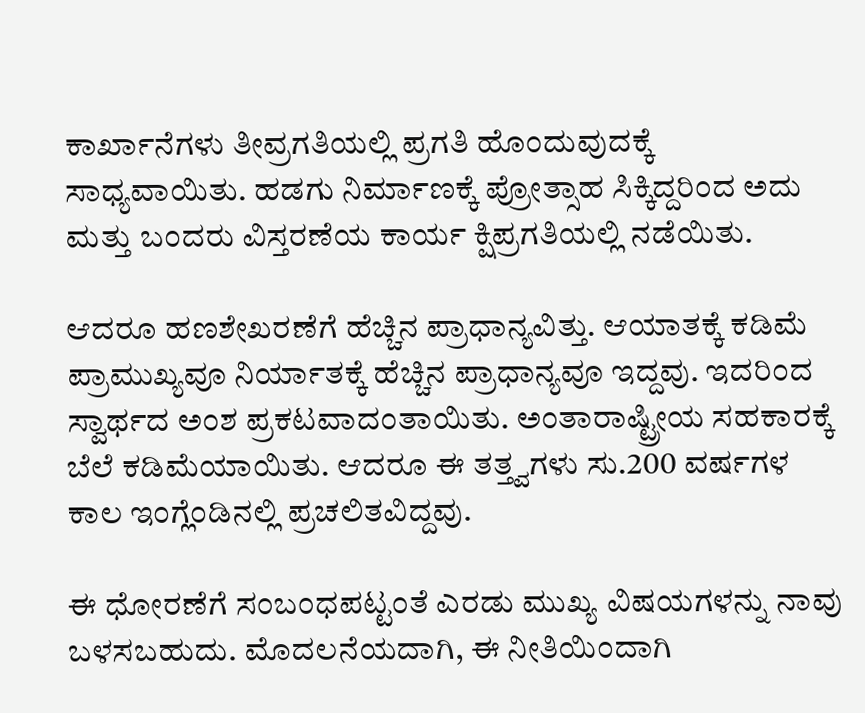ಕಾರ್ಖಾನೆಗಳು ತೀವ್ರಗತಿಯಲ್ಲಿ ಪ್ರಗತಿ ಹೊಂದುವುದಕ್ಕೆ ಸಾಧ್ಯವಾಯಿತು. ಹಡಗು ನಿರ್ಮಾಣಕ್ಕೆ ಪ್ರೋತ್ಸಾಹ ಸಿಕ್ಕಿದ್ದರಿಂದ ಅದು ಮತ್ತು ಬಂದರು ವಿಸ್ತರಣೆಯ ಕಾರ್ಯ ಕ್ಷಿಪ್ರಗತಿಯಲ್ಲಿ ನಡೆಯಿತು.

ಆದರೂ ಹಣಶೇಖರಣೆಗೆ ಹೆಚ್ಚಿನ ಪ್ರಾಧಾನ್ಯವಿತ್ತು. ಆಯಾತಕ್ಕೆ ಕಡಿಮೆ ಪ್ರಾಮುಖ್ಯವೂ ನಿರ್ಯಾತಕ್ಕೆ ಹೆಚ್ಚಿನ ಪ್ರಾಧಾನ್ಯವೂ ಇದ್ದವು. ಇದರಿಂದ ಸ್ವಾರ್ಥದ ಅಂಶ ಪ್ರಕಟವಾದಂತಾಯಿತು. ಅಂತಾರಾಷ್ಟ್ರೀಯ ಸಹಕಾರಕ್ಕೆ ಬೆಲೆ ಕಡಿಮೆಯಾಯಿತು. ಆದರೂ ಈ ತತ್ತ್ವಗಳು ಸು.200 ವರ್ಷಗಳ ಕಾಲ ಇಂಗ್ಲೆಂಡಿನಲ್ಲಿ ಪ್ರಚಲಿತವಿದ್ದವು.

ಈ ಧೋರಣೆಗೆ ಸಂಬಂಧಪಟ್ಟಂತೆ ಎರಡು ಮುಖ್ಯ ವಿಷಯಗಳನ್ನು ನಾವು ಬಳಸಬಹುದು. ಮೊದಲನೆಯದಾಗಿ, ಈ ನೀತಿಯಿಂದಾಗಿ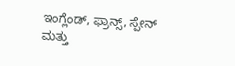ಇಂಗ್ಲೆಂಡ್, ಫ್ರಾನ್ಸ್, ಸ್ಪೇನ್ ಮತ್ತು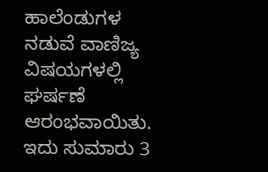ಹಾಲೆಂಡುಗಳ ನಡುವೆ ವಾಣಿಜ್ಯ ವಿಷಯಗಳಲ್ಲಿ ಘರ್ಷಣೆ ಆರಂಭವಾಯಿತು. ಇದು ಸುಮಾರು 3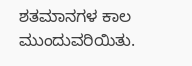ಶತಮಾನಗಳ ಕಾಲ ಮುಂದುವರಿಯಿತು.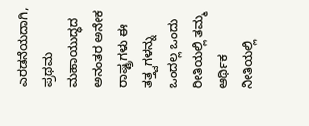ಎರಡನೆಯದಾಗಿ, ಪ್ರಥಮ ಮಹಾಯುದ್ಧದ ಅನಂತರ ಅನೇಕ ರಾಷ್ಟ್ರಗಳು ಈ ತತ್ತ್ವಗಳನ್ನು ಒಂದಲ್ಲ ಒಂದು ರೀತಿಯಲ್ಲಿ ತಮ್ಮ ಆರ್ಥಿಕ ನೀತಿಯಲ್ಲಿ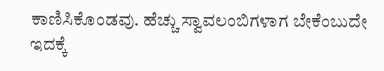ಕಾಣಿಸಿಕೊಂಡವು. ಹೆಚ್ಚು ಸ್ವಾವಲಂಬಿಗಳಾಗ ಬೇಕೆಂಬುದೇ ಇದಕ್ಕೆ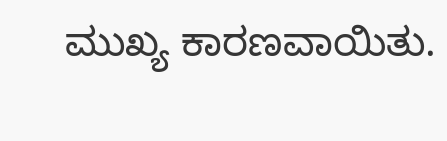ಮುಖ್ಯ ಕಾರಣವಾಯಿತು.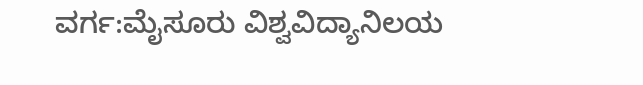ವರ್ಗ:ಮೈಸೂರು ವಿಶ್ವವಿದ್ಯಾನಿಲಯ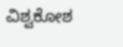ವಿಶ್ವಕೋಶ